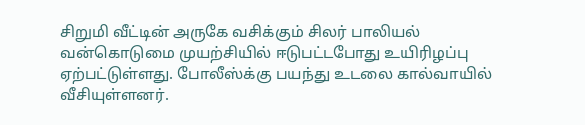சிறுமி வீட்டின் அருகே வசிக்கும் சிலர் பாலியல் வன்கொடுமை முயற்சியில் ஈடுபட்டபோது உயிரிழப்பு ஏற்பட்டுள்ளது. போலீஸ்க்கு பயந்து உடலை கால்வாயில் வீசியுள்ளனர்.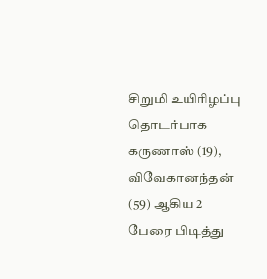சிறுமி உயிரிழப்பு தொடர்பாக கருணாஸ் (19), விவேகானந்தன் (59) ஆகிய 2 பேரை பிடித்து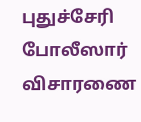புதுச்சேரி போலீஸார் விசாரணை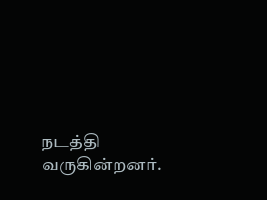நடத்தி வருகின்றனர்.